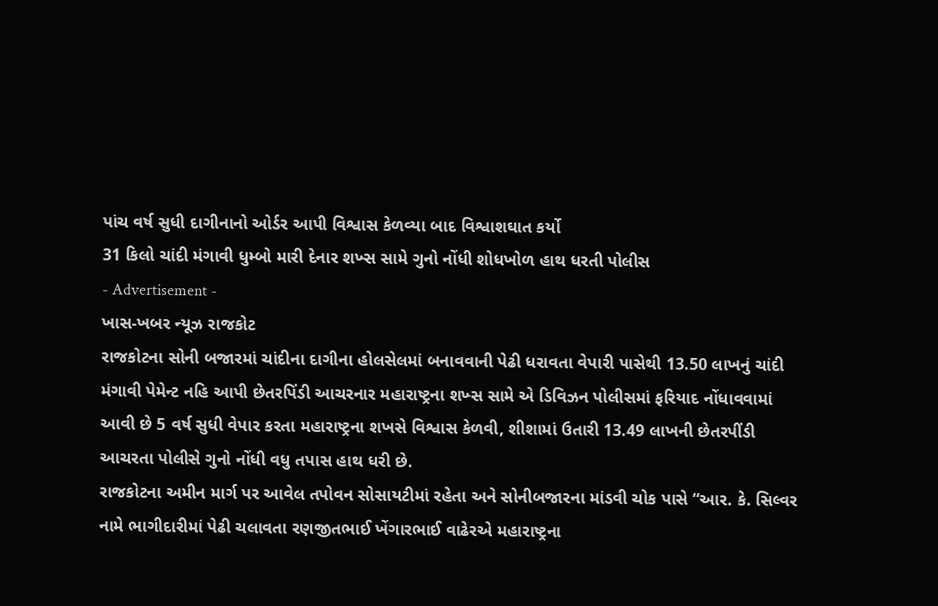પાંચ વર્ષ સુધી દાગીનાનો ઓર્ડર આપી વિશ્વાસ કેળવ્યા બાદ વિશ્વાશઘાત કર્યો
31 કિલો ચાંદી મંગાવી ધુમ્બો મારી દેનાર શખ્સ સામે ગુનો નોંધી શોધખોળ હાથ ધરતી પોલીસ
- Advertisement -
ખાસ-ખબર ન્યૂઝ રાજકોટ
રાજકોટના સોની બજારમાં ચાંદીના દાગીના હોલસેલમાં બનાવવાની પેઢી ધરાવતા વેપારી પાસેથી 13.50 લાખનું ચાંદી મંગાવી પેમેન્ટ નહિ આપી છેતરપિંડી આચરનાર મહારાષ્ટ્રના શખ્સ સામે એ ડિવિઝન પોલીસમાં ફરિયાદ નોંધાવવામાં આવી છે 5 વર્ષ સુધી વેપાર કરતા મહારાષ્ટ્રના શખસે વિશ્વાસ કેળવી, શીશામાં ઉતારી 13.49 લાખની છેતરપીંડી આચરતા પોલીસે ગુનો નોંધી વધુ તપાસ હાથ ધરી છે.
રાજકોટના અમીન માર્ગ પર આવેલ તપોવન સોસાયટીમાં રહેતા અને સોનીબજારના માંડવી ચોક પાસે “આર. કે. સિલ્વર નામે ભાગીદારીમાં પેઢી ચલાવતા રણજીતભાઈ ખેંગારભાઈ વાઢેરએ મહારાષ્ટ્રના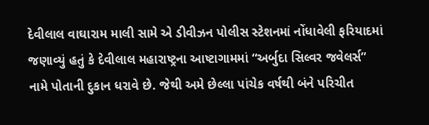દેવીલાલ વાઘારામ માલી સામે એ ડીવીઝન પોલીસ સ્ટેશનમાં નોંધાવેલી ફરિયાદમાં જણાવ્યું હતું કે દેવીલાલ મહારાષ્ટ્રના આષ્ટાગામમાં “અર્બુદા સિલ્વર જવેલર્સ” નામે પોતાની દુકાન ધરાવે છે. જેથી અમે છેલ્લા પાંચેક વર્ષથી બંને પરિચીત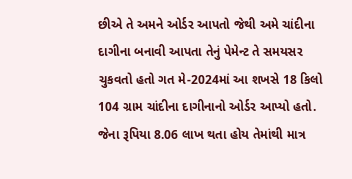છીએ તે અમને ઓર્ડર આપતો જેથી અમે ચાંદીના દાગીના બનાવી આપતા તેનું પેમેન્ટ તે સમયસર ચુકવતો હતો ગત મે-2024માં આ શખસે 18 કિલો 104 ગ્રામ ચાંદીના દાગીનાનો ઓર્ડર આપ્યો હતો. જેના રૂપિયા 8.06 લાખ થતા હોય તેમાંથી માત્ર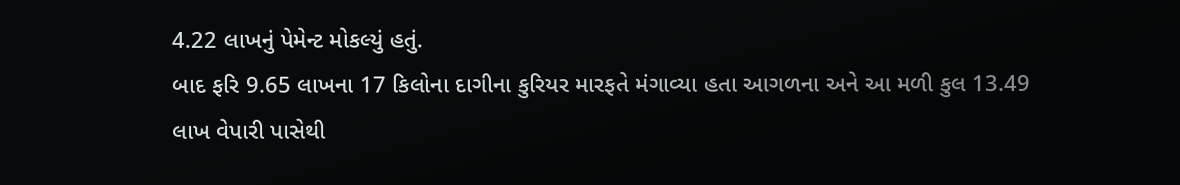4.22 લાખનું પેમેન્ટ મોકલ્યું હતું.
બાદ ફરિ 9.65 લાખના 17 કિલોના દાગીના કુરિયર મારફતે મંગાવ્યા હતા આગળના અને આ મળી કુલ 13.49 લાખ વેપારી પાસેથી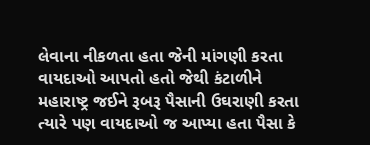લેવાના નીકળતા હતા જેની માંગણી કરતા વાયદાઓ આપતો હતો જેથી કંટાળીને મહારાષ્ટ્ર જઈને રૂબરૂ પૈસાની ઉઘરાણી કરતા ત્યારે પણ વાયદાઓ જ આપ્યા હતા પૈસા કે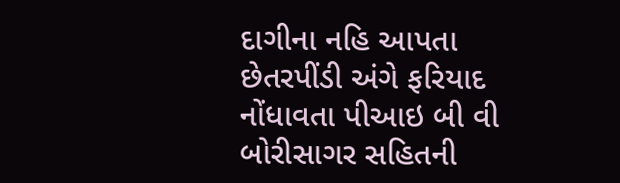દાગીના નહિ આપતા છેતરપીંડી અંગે ફરિયાદ નોંધાવતા પીઆઇ બી વી બોરીસાગર સહિતની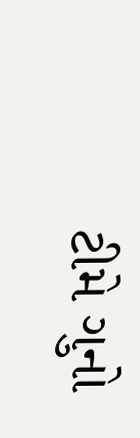ટીમે ગુનો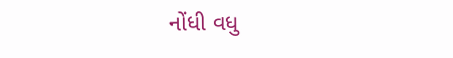નોંધી વધુ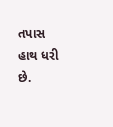તપાસ હાથ ધરી છે.